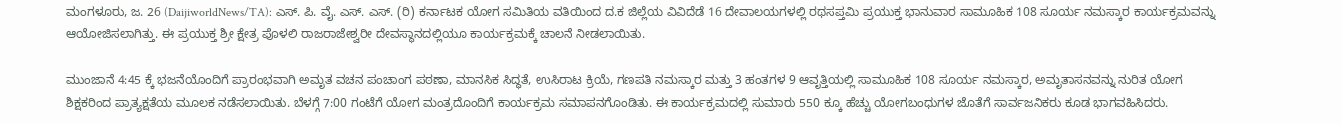ಮಂಗಳೂರು, ಜ. 26 (DaijiworldNews/TA): ಎಸ್. ಪಿ. ವೈ. ಎಸ್. ಎಸ್. (ರಿ) ಕರ್ನಾಟಕ ಯೋಗ ಸಮಿತಿಯ ವತಿಯಿಂದ ದ.ಕ ಜಿಲ್ಲೆಯ ವಿವಿದೆಡೆ 16 ದೇವಾಲಯಗಳಲ್ಲಿ ರಥಸಪ್ತಮಿ ಪ್ರಯುಕ್ತ ಭಾನುವಾರ ಸಾಮೂಹಿಕ 108 ಸೂರ್ಯ ನಮಸ್ಕಾರ ಕಾರ್ಯಕ್ರಮವನ್ನು ಆಯೋಜಿಸಲಾಗಿತ್ತು. ಈ ಪ್ರಯುಕ್ತ ಶ್ರೀ ಕ್ಷೇತ್ರ ಪೊಳಲಿ ರಾಜರಾಜೇಶ್ವರೀ ದೇವಸ್ಥಾನದಲ್ಲಿಯೂ ಕಾರ್ಯಕ್ರಮಕ್ಕೆ ಚಾಲನೆ ನೀಡಲಾಯಿತು.

ಮುಂಜಾನೆ 4:45 ಕ್ಕೆ ಭಜನೆಯೊಂದಿಗೆ ಪ್ರಾರಂಭವಾಗಿ ಅಮೃತ ವಚನ ಪಂಚಾಂಗ ಪಠಣಾ, ಮಾನಸಿಕ ಸಿದ್ಧತೆ, ಉಸಿರಾಟ ಕ್ರಿಯೆ, ಗಣಪತಿ ನಮಸ್ಕಾರ ಮತ್ತು 3 ಹಂತಗಳ 9 ಆವೃತ್ತಿಯಲ್ಲಿ ಸಾಮೂಹಿಕ 108 ಸೂರ್ಯ ನಮಸ್ಕಾರ, ಅಮೃತಾಸನವನ್ನು ನುರಿತ ಯೋಗ ಶಿಕ್ಷಕರಿಂದ ಪ್ರಾತ್ಯಕ್ಷತೆಯ ಮೂಲಕ ನಡೆಸಲಾಯಿತು. ಬೆಳಗ್ಗೆ 7:00 ಗಂಟೆಗೆ ಯೋಗ ಮಂತ್ರದೊಂದಿಗೆ ಕಾರ್ಯಕ್ರಮ ಸಮಾಪನಗೊಂಡಿತು. ಈ ಕಾರ್ಯಕ್ರಮದಲ್ಲಿ ಸುಮಾರು 550 ಕ್ಕೂ ಹೆಚ್ಚು ಯೋಗಬಂಧುಗಳ ಜೊತೆಗೆ ಸಾರ್ವಜನಿಕರು ಕೂಡ ಭಾಗವಹಿಸಿದರು.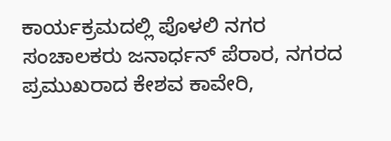ಕಾರ್ಯಕ್ರಮದಲ್ಲಿ ಪೊಳಲಿ ನಗರ ಸಂಚಾಲಕರು ಜನಾರ್ಧನ್ ಪೆರಾರ, ನಗರದ ಪ್ರಮುಖರಾದ ಕೇಶವ ಕಾವೇರಿ,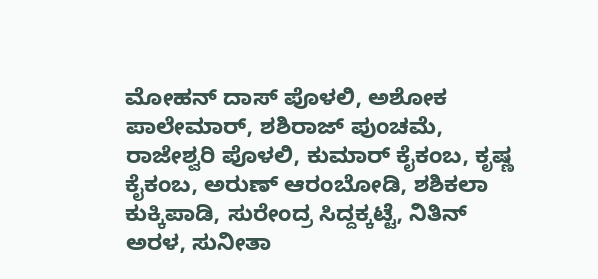ಮೋಹನ್ ದಾಸ್ ಪೊಳಲಿ, ಅಶೋಕ ಪಾಲೇಮಾರ್, ಶಶಿರಾಜ್ ಪುಂಚಮೆ, ರಾಜೇಶ್ವರಿ ಪೊಳಲಿ, ಕುಮಾರ್ ಕೈಕಂಬ, ಕೃಷ್ಣ ಕೈಕಂಬ, ಅರುಣ್ ಆರಂಬೋಡಿ, ಶಶಿಕಲಾ ಕುಕ್ಕಿಪಾಡಿ, ಸುರೇಂದ್ರ ಸಿದ್ದಕ್ಕಟ್ಟೆ, ನಿತಿನ್ ಅರಳ, ಸುನೀತಾ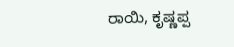ರಾಯಿ, ಕೃಷ್ಣಪ್ಪ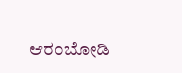ಆರಂಬೋಡಿ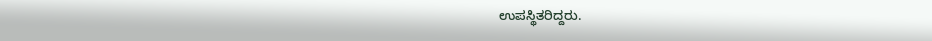ಉಪಸ್ಥಿತರಿದ್ದರು.